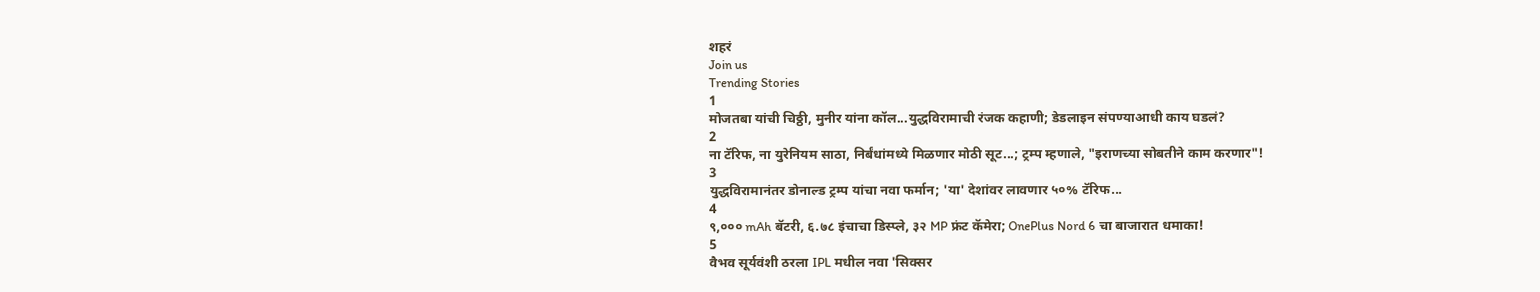शहरं
Join us
Trending Stories
1
मोजतबा यांची चिठ्ठी, मुनीर यांना कॉल...युद्धविरामाची रंजक कहाणी; डेडलाइन संपण्याआधी काय घडलं?
2
ना टॅरिफ, ना युरेनियम साठा, निर्बंधांमध्ये मिळणार मोठी सूट...; ट्रम्प म्हणाले, "इराणच्या सोबतीने काम करणार"!
3
युद्धविरामानंतर डोनाल्ड ट्रम्प यांचा नवा फर्मान; 'या' देशांवर लावणार ५०% टॅरिफ...
4
९,००० mAh बॅटरी, ६.७८ इंचाचा डिस्प्ले, ३२ MP फ्रंट कॅमेरा; OnePlus Nord 6 चा बाजारात धमाका!
5
वैभव सूर्यवंशी ठरला IPL मधील नवा 'सिक्सर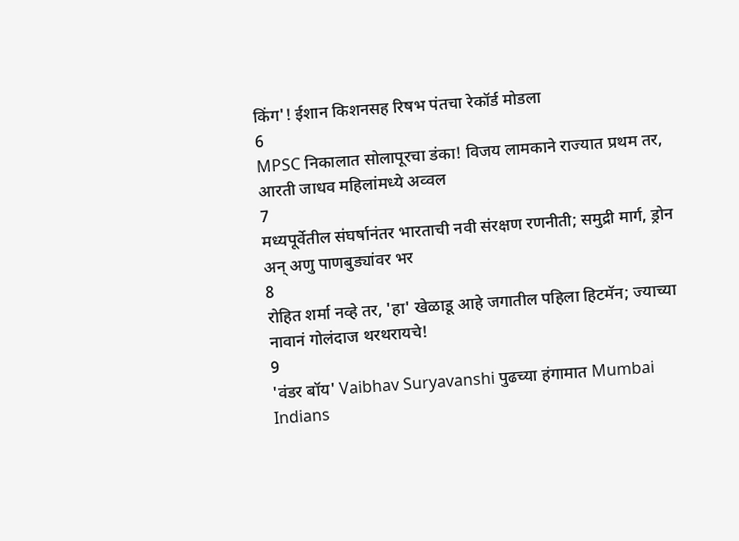किंग'! ईशान किशनसह रिषभ पंतचा रेकॉर्ड मोडला
6
MPSC निकालात सोलापूरचा डंका! विजय लामकाने राज्यात प्रथम तर, आरती जाधव महिलांमध्ये अव्वल
7
मध्यपूर्वेतील संघर्षानंतर भारताची नवी संरक्षण रणनीती; समुद्री मार्ग, ड्रोन अन् अणु पाणबुड्यांवर भर
8
रोहित शर्मा नव्हे तर, 'हा' खेळाडू आहे जगातील पहिला हिटमॅन; ज्याच्या नावानं गोलंदाज थरथरायचे!
9
'वंडर बॉय' Vaibhav Suryavanshi पुढच्या हंगामात Mumbai Indians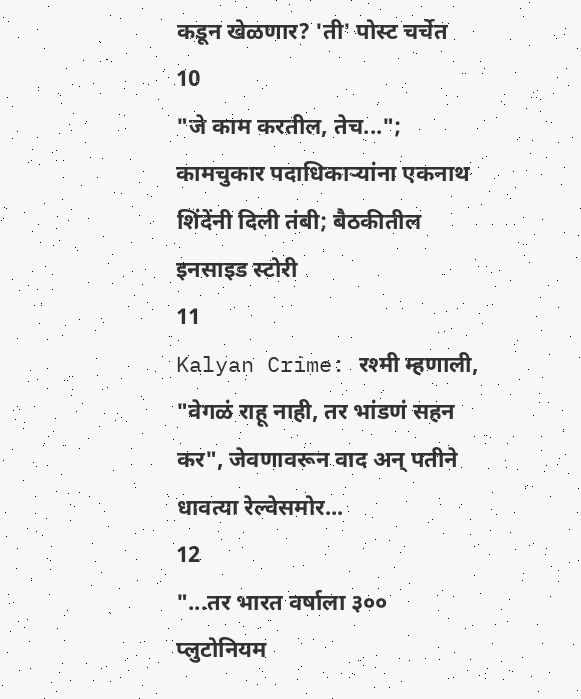कडून खेळणार? 'ती' पोस्ट चर्चेत
10
"जे काम करतील, तेच..."; कामचुकार पदाधिकाऱ्यांना एकनाथ शिंदेंनी दिली तंबी; बैठकीतील इनसाइड स्टोरी
11
Kalyan Crime: रश्मी म्हणाली, "वेगळं राहू नाही, तर भांडणं सहन कर", जेवणावरून वाद अन् पतीने धावत्या रेल्वेसमोर...
12
"...तर भारत वर्षाला ३०० प्लुटोनियम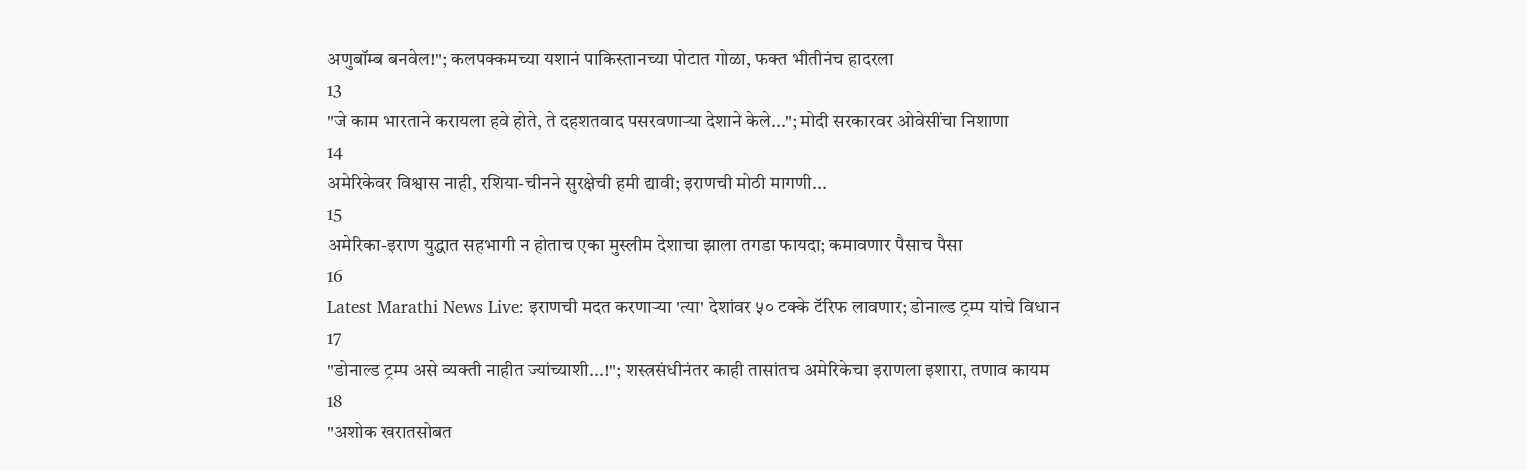अणुबॉम्ब बनवेल!"; कलपक्कमच्या यशानं पाकिस्तानच्या पोटात गोळा, फक्त भीतीनंच हादरला
13
"जे काम भारताने करायला हवे होते, ते दहशतवाद पसरवणाऱ्या देशाने केले..."; मोदी सरकारवर ओवेसींचा निशाणा
14
अमेरिकेवर विश्वास नाही, रशिया-चीनने सुरक्षेची हमी द्यावी; इराणची मोठी मागणी...
15
अमेरिका-इराण युद्धात सहभागी न होताच एका मुस्लीम देशाचा झाला तगडा फायदा; कमावणार पैसाच पैसा
16
Latest Marathi News Live: इराणची मदत करणाऱ्या 'त्या' देशांवर ५० टक्के टॅरिफ लावणार; डोनाल्ड ट्रम्प यांचे विधान
17
"डोनाल्ड ट्रम्प असे व्यक्ती नाहीत ज्यांच्याशी...!"; शस्त्रसंधीनंतर काही तासांतच अमेरिकेचा इराणला इशारा, तणाव कायम
18
"अशोक खरातसोबत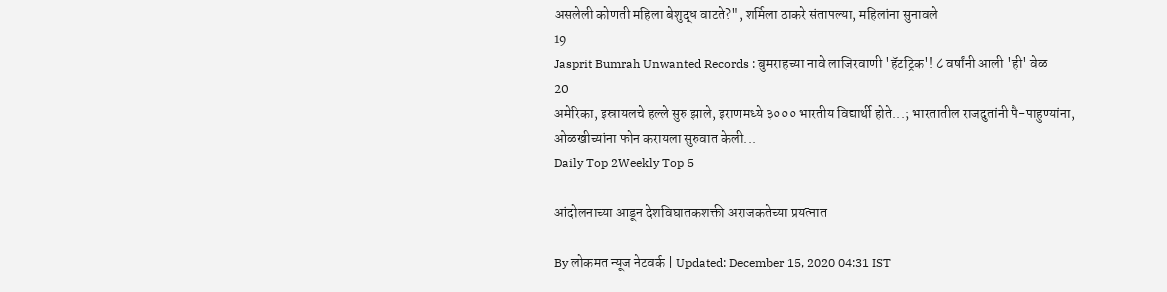असलेली कोणती महिला बेशुद्ध वाटते?", शर्मिला ठाकरे संतापल्या, महिलांना सुनावले
19
Jasprit Bumrah Unwanted Records : बुमराहच्या नावे लाजिरवाणी 'हॅटट्रिक'! ८ वर्षांनी आली 'ही' वेळ
20
अमेरिका, इस्रायलचे हल्ले सुरु झाले, इराणमध्ये ३००० भारतीय विद्यार्थी होते...; भारतातील राजदुतांनी पै-पाहुण्यांना, ओळखीच्यांना फोन करायला सुरुवात केली...
Daily Top 2Weekly Top 5

आंदोलनाच्या आडून देशविघातकशक्ती अराजकतेच्या प्रयत्नात

By लोकमत न्यूज नेटवर्क | Updated: December 15, 2020 04:31 IST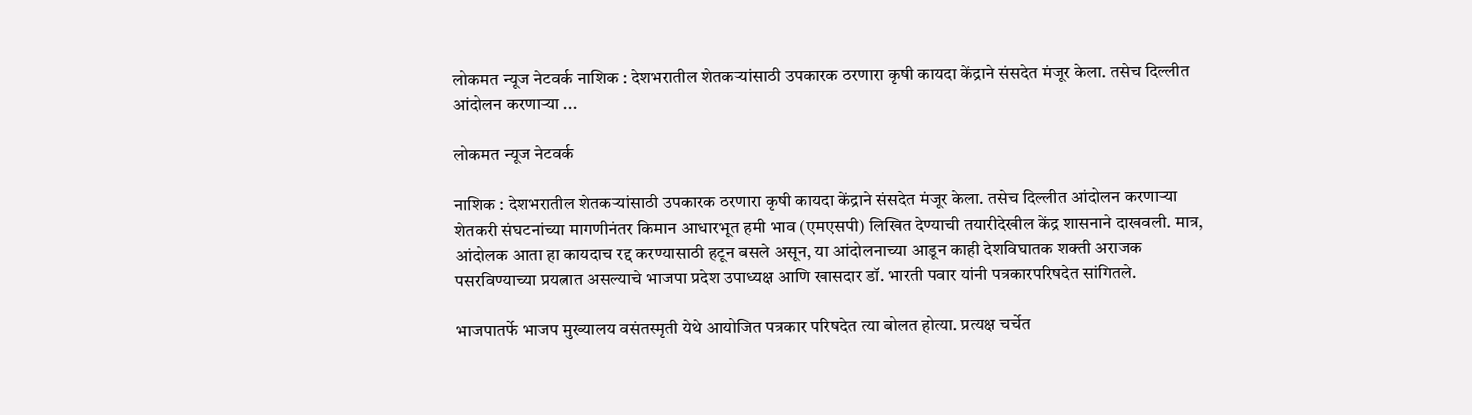लोकमत न्यूज नेटवर्क नाशिक : देशभरातील शेतकऱ्यांसाठी उपकारक ठरणारा कृषी कायदा केंद्राने संसदेत मंजूर केला. तसेच दिल्लीत आंदोलन करणाऱ्या ...

लोकमत न्यूज नेटवर्क

नाशिक : देशभरातील शेतकऱ्यांसाठी उपकारक ठरणारा कृषी कायदा केंद्राने संसदेत मंजूर केला. तसेच दिल्लीत आंदोलन करणाऱ्या शेतकरी संघटनांच्या मागणीनंतर किमान आधारभूत हमी भाव (एमएसपी) लिखित देण्याची तयारीदेखील केंद्र शासनाने दाखवली. मात्र, आंदोलक आता हा कायदाच रद्द करण्यासाठी हटून बसले असून, या आंदोलनाच्या आडून काही देशविघातक शक्ती अराजक पसरविण्याच्या प्रयत्नात असल्याचे भाजपा प्रदेश उपाध्यक्ष आणि खासदार डॉ. भारती पवार यांनी पत्रकारपरिषदेत सांगितले.

भाजपातर्फे भाजप मुख्यालय वसंतस्मृती येथे आयोजित पत्रकार परिषदेत त्या बोलत होत्या. प्रत्यक्ष चर्चेत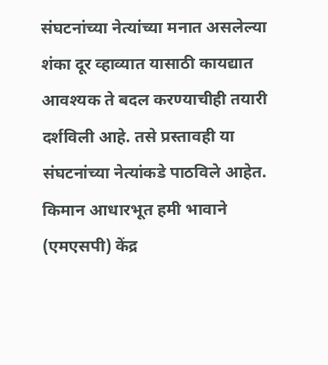संघटनांच्या नेत्यांच्या मनात असलेल्या शंका दूर व्हाव्यात यासाठी कायद्यात आवश्यक ते बदल करण्याचीही तयारी दर्शविली आहे. तसे प्रस्तावही या संघटनांच्या नेत्यांकडे पाठविले आहेत. किमान आधारभूत हमी भावाने (एमएसपी) केंद्र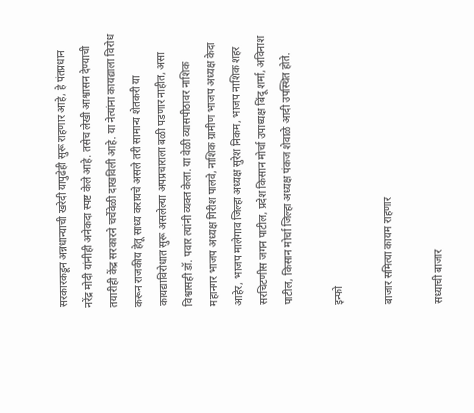सरकारकडून अन्नधान्याची खरेदी यापुढेही सुरू राहणार आहे, हे पंतप्रधान नरेंद्र मोदी यांनीही अनेकदा स्पष्ट केले आहे. तसेच लेखी आश्वासन देण्याची तयारीही केंद्र सरकारने चर्चेवेळी दाखविली आहे. या नेत्यांना कायद्याला विरोध करून राजकीय हेतू साध्य करायचे असले तरी सामान्य शेतकरी या कायद्याविरोधात सुरू असलेल्या अपप्रचाराला बळी पडणार नाहीत, असा विश्वासही डॉ. पवार त्यांनी व्यक्त केला. या वेळी व्यासपीठावर नाशिक महानगर भाजप अध्यक्ष गिरीश पालवे, नाशिक ग्रामीण भाजप अध्यक्ष केदा आहेर, भाजप मालेगाव जिल्हा अध्यक्ष सुरेश निकम, भाजप नाशिक शहर सरचिटणीस जगन पाटील, प्रदेश किसान मोर्चा उपाध्यक्ष बिंदू शर्मा, अविनाश पाटील, किसान मोर्चा जिल्हा अध्यक्ष पंकज शेवाळे आदी उपस्थित होते.

इन्फो

बाजार समित्या कायम राहणार

सध्याची बाजार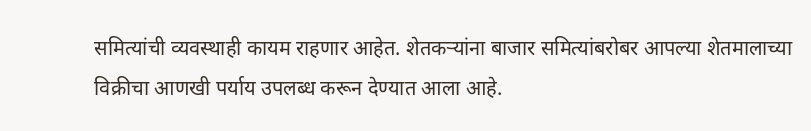समित्यांची व्यवस्थाही कायम राहणार आहेत. शेतकऱ्यांना बाजार समित्यांबरोबर आपल्या शेतमालाच्या विक्रीचा आणखी पर्याय उपलब्ध करून देण्यात आला आहे.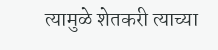त्यामुळे शेतकरी त्याच्या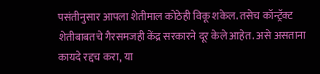पसंतीनुसार आपला शेतीमाल कोठेही विकू शकेल. तसेच कॉन्ट्रॅक्ट शेतीबाबतचे गैरसमजही केंद्र सरकारने दूर केले आहेत. असे असताना कायदे रद्दच करा, या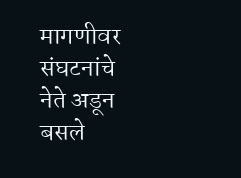मागणीवर संघटनांचे नेते अडून बसले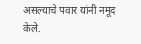असल्याचे पवार यांनी नमूद केले.